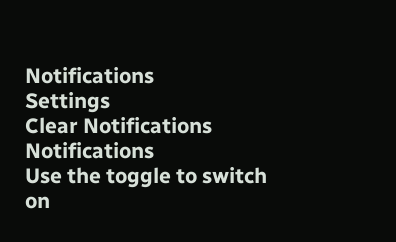Notifications
Settings
Clear Notifications
Notifications
Use the toggle to switch on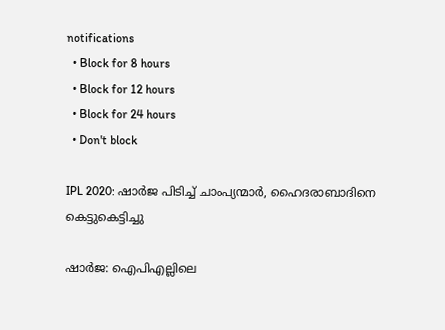notifications
  • Block for 8 hours
  • Block for 12 hours
  • Block for 24 hours
  • Don't block

IPL 2020: ഷാര്‍ജ പിടിച്ച് ചാംപ്യന്മാര്‍, ഹൈദരാബാദിനെ കെട്ടുകെട്ടിച്ചു

ഷാര്‍ജ: ഐപിഎല്ലിലെ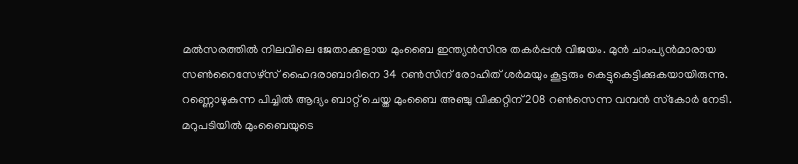മല്‍സരത്തില്‍ നിലവിലെ ജേതാക്കളായ മുംബൈ ഇന്ത്യന്‍സിനു തകര്‍പ്പന്‍ വിജയം. മുന്‍ ചാംപ്യന്‍മാരായ സണ്‍റൈസേഴ്‌സ് ഹൈദരാബാദിനെ 34 റണ്‍സിന് രോഹിത് ശര്‍മയും കൂട്ടരും കെട്ടുകെട്ടിക്കുകയായിരുന്നു. റണ്ണൊഴുകുന്ന പിച്ചില്‍ ആദ്യം ബാറ്റ് ചെയ്ത മുംബൈ അഞ്ചു വിക്കറ്റിന് 208 റണ്‍സെന്ന വമ്പന്‍ സ്‌കോര്‍ നേടി. മറുപടിയില്‍ മുംബൈയുടെ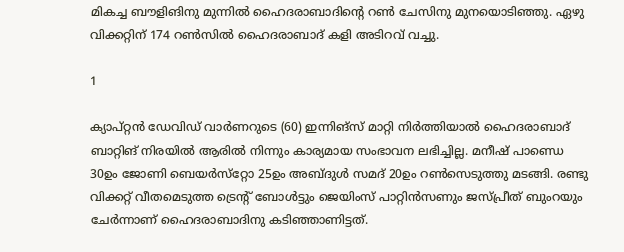മികച്ച ബൗളിങിനു മുന്നില്‍ ഹൈദരാബാദിന്റെ റണ്‍ ചേസിനു മുനയൊടിഞ്ഞു. ഏഴു വിക്കറ്റിന് 174 റണ്‍സില്‍ ഹൈദരാബാദ് കളി അടിറവ് വച്ചു.

1

ക്യാപ്റ്റന്‍ ഡേവിഡ് വാര്‍ണറുടെ (60) ഇന്നിങ്‌സ് മാറ്റി നിര്‍ത്തിയാല്‍ ഹൈദരാബാദ് ബാറ്റിങ് നിരയില്‍ ആരില്‍ നിന്നും കാര്യമായ സംഭാവന ലഭിച്ചില്ല. മനീഷ് പാണ്ഡെ 30ഉം ജോണി ബെയര്‍സ്‌റ്റോ 25ഉം അബ്ദുള്‍ സമദ് 20ഉം റണ്‍സെടുത്തു മടങ്ങി. രണ്ടു വിക്കറ്റ് വീതമെടുത്ത ട്രെന്റ് ബോള്‍ട്ടും ജെയിംസ് പാറ്റിന്‍സണും ജസ്പ്രീത് ബുംറയും ചേര്‍ന്നാണ് ഹൈദരാബാദിനു കടിഞ്ഞാണിട്ടത്.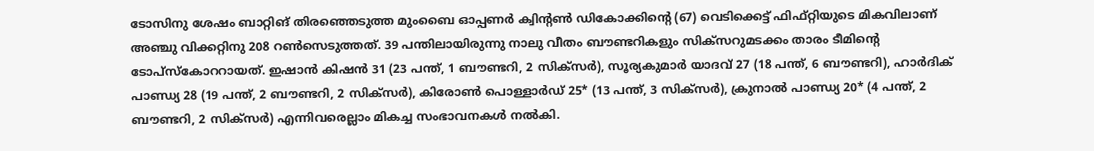ടോസിനു ശേഷം ബാറ്റിങ് തിരഞ്ഞെടുത്ത മുംബൈ ഓപ്പണര്‍ ക്വിന്റണ്‍ ഡികോക്കിന്റെ (67) വെടിക്കെട്ട് ഫിഫ്റ്റിയുടെ മികവിലാണ് അഞ്ചു വിക്കറ്റിനു 208 റണ്‍സെടുത്തത്. 39 പന്തിലായിരുന്നു നാലു വീതം ബൗണ്ടറികളും സിക്‌സറുമടക്കം താരം ടീമിന്റെ ടോപ്‌സ്‌കോററായത്. ഇഷാന്‍ കിഷന്‍ 31 (23 പന്ത്, 1 ബൗണ്ടറി, 2 സിക്‌സര്‍), സൂര്യകുമാര്‍ യാദവ് 27 (18 പന്ത്, 6 ബൗണ്ടറി), ഹാര്‍ദിക് പാണ്ഡ്യ 28 (19 പന്ത്, 2 ബൗണ്ടറി, 2 സിക്‌സര്‍), കിരോണ്‍ പൊള്ളാര്‍ഡ് 25* (13 പന്ത്, 3 സിക്‌സര്‍), ക്രുനാല്‍ പാണ്ഡ്യ 20* (4 പന്ത്, 2 ബൗണ്ടറി, 2 സിക്‌സര്‍) എന്നിവരെല്ലാം മികച്ച സംഭാവനകള്‍ നല്‍കി.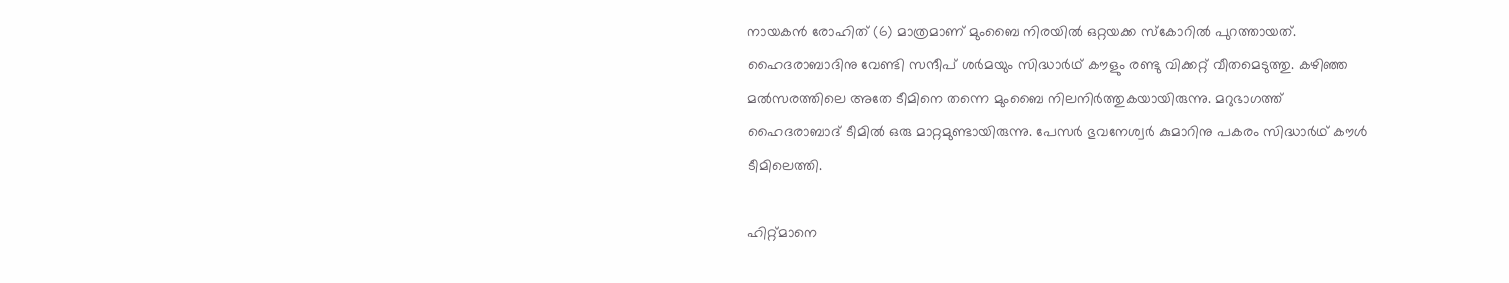നായകന്‍ രോഹിത് (6) മാത്രമാണ് മുംബൈ നിരയില്‍ ഒറ്റയക്ക സ്‌കോറില്‍ പുറത്തായത്. ഹൈദരാബാദിനു വേണ്ടി സന്ദീപ് ശര്‍മയും സിദ്ധാര്‍ഥ് കൗളും രണ്ടു വിക്കറ്റ് വീതമെടുത്തു. കഴിഞ്ഞ മല്‍സരത്തിലെ അതേ ടീമിനെ തന്നെ മുംബൈ നിലനിര്‍ത്തുകയായിരുന്നു. മറുഭാഗത്ത് ഹൈദരാബാദ് ടീമില്‍ ഒരു മാറ്റമുണ്ടായിരുന്നു. പേസര്‍ ഭുവനേശ്വര്‍ കുമാറിനു പകരം സിദ്ധാര്‍ഥ് കൗള്‍ ടീമിലെത്തി.

ഹിറ്റ്മാനെ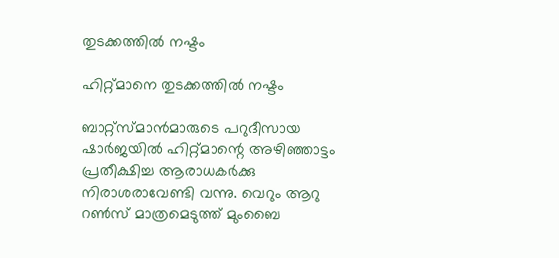തുടക്കത്തില്‍ നഷ്ടം

ഹിറ്റ്മാനെ തുടക്കത്തില്‍ നഷ്ടം

ബാറ്റ്‌സ്മാന്‍മാരുടെ പറുദീസായ ഷാര്‍ജയില്‍ ഹിറ്റ്മാന്റെ അഴിഞ്ഞാട്ടം പ്രതീക്ഷിച്ച ആരാധകര്‍ക്കു നിരാശരാവേണ്ടി വന്നു. വെറും ആറു റണ്‍സ് മാത്രമെടുത്ത് മുംബൈ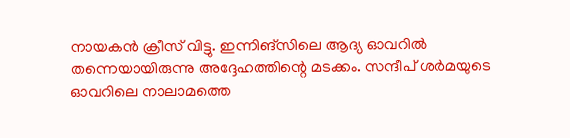നായകന്‍ ക്രീസ് വിട്ടു. ഇന്നിങ്‌സിലെ ആദ്യ ഓവറില്‍ തന്നെയായിരുന്നു അദ്ദേഹത്തിന്റെ മടക്കം. സന്ദീപ് ശര്‍മയുടെ ഓവറിലെ നാലാമത്തെ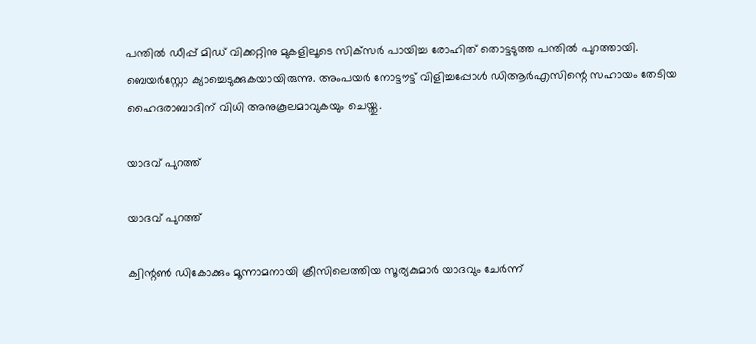പന്തില്‍ ഡീപ്പ് മിഡ് വിക്കറ്റിനു മുകളിലൂടെ സിക്‌സര്‍ പായിച്ച രോഹിത് തൊട്ടടുത്ത പന്തില്‍ പുറത്തായി.
ബെയര്‍‌സ്റ്റോ ക്യാച്ചെടുക്കുകയായിരുന്നു. അംപയര്‍ നോട്ടൗട്ട് വിളിച്ചപ്പോള്‍ ഡിആര്‍എസിന്റെ സഹായം തേടിയ ഹൈദരാബാദിന് വിധി അനുകൂലമാവുകയും ചെയ്തു.

യാദവ് പുറത്ത്

യാദവ് പുറത്ത്

ക്വിന്റണ്‍ ഡികോക്കും മൂന്നാമനായി ക്രീസിലെത്തിയ സൂര്യകുമാര്‍ യാദവും ചേര്‍ന്ന്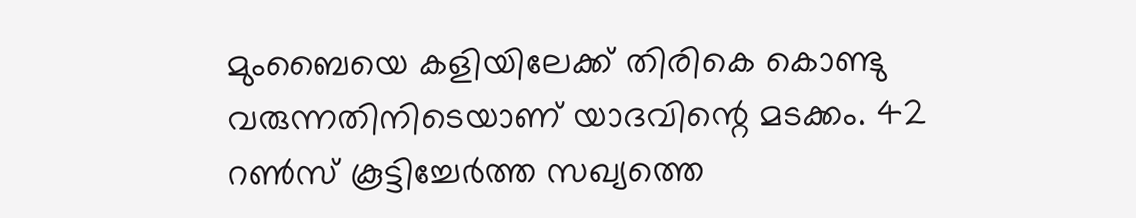മുംബൈയെ കളിയിലേക്ക് തിരികെ കൊണ്ടു വരുന്നതിനിടെയാണ് യാദവിന്റെ മടക്കം. 42 റണ്‍സ് കൂട്ടിച്ചേര്‍ത്ത സഖ്യത്തെ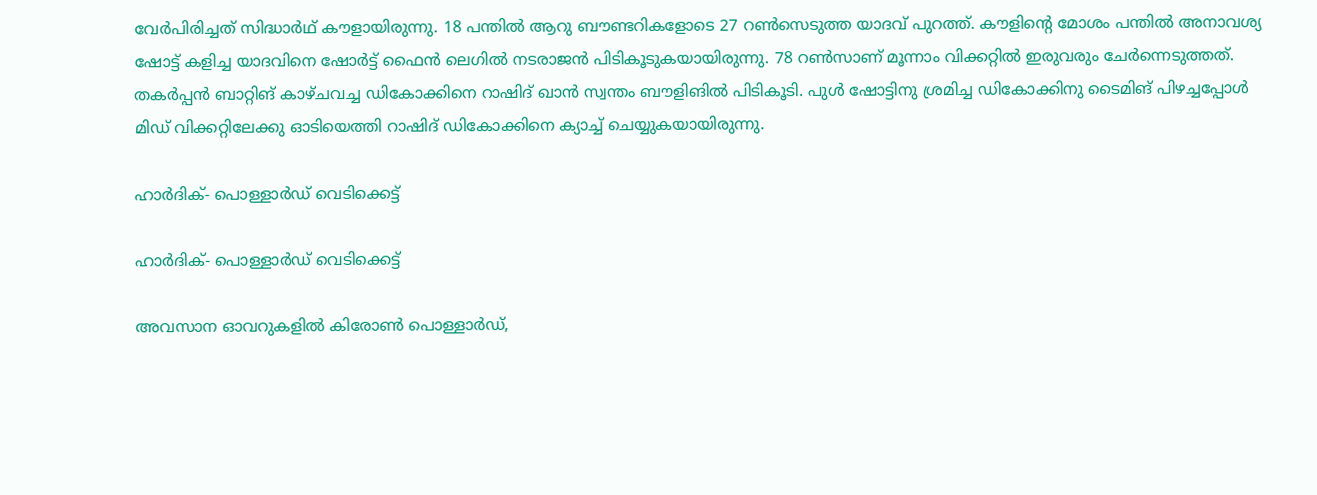വേര്‍പിരിച്ചത് സിദ്ധാര്‍ഥ് കൗളായിരുന്നു. 18 പന്തില്‍ ആറു ബൗണ്ടറികളോടെ 27 റണ്‍സെടുത്ത യാദവ് പുറത്ത്. കൗളിന്റെ മോശം പന്തില്‍ അനാവശ്യ ഷോട്ട് കളിച്ച യാദവിനെ ഷോര്‍ട്ട് ഫൈന്‍ ലെഗില്‍ നടരാജന്‍ പിടികൂടുകയായിരുന്നു. 78 റണ്‍സാണ് മൂന്നാം വിക്കറ്റില്‍ ഇരുവരും ചേര്‍ന്നെടുത്തത്.
തകര്‍പ്പന്‍ ബാറ്റിങ് കാഴ്ചവച്ച ഡികോക്കിനെ റാഷിദ് ഖാന്‍ സ്വന്തം ബൗളിങില്‍ പിടികൂടി. പുള്‍ ഷോട്ടിനു ശ്രമിച്ച ഡികോക്കിനു ടൈമിങ് പിഴച്ചപ്പോള്‍ മിഡ് വിക്കറ്റിലേക്കു ഓടിയെത്തി റാഷിദ് ഡികോക്കിനെ ക്യാച്ച് ചെയ്യുകയായിരുന്നു.

ഹാര്‍ദിക്- പൊള്ളാര്‍ഡ് വെടിക്കെട്ട്

ഹാര്‍ദിക്- പൊള്ളാര്‍ഡ് വെടിക്കെട്ട്

അവസാന ഓവറുകളില്‍ കിരോണ്‍ പൊള്ളാര്‍ഡ്,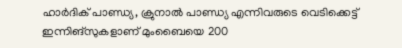ഹാര്‍ദിക് പാണ്ഡ്യ, ക്രുനാല്‍ പാണ്ഡ്യ എന്നിവരുടെ വെടിക്കെട്ട് ഇന്നിങ്‌സുകളാണ് മുംബൈയെ 200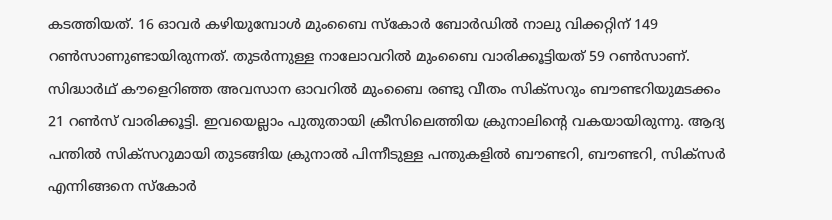കടത്തിയത്. 16 ഓവര്‍ കഴിയുമ്പോള്‍ മുംബൈ സ്‌കോര്‍ ബോര്‍ഡില്‍ നാലു വിക്കറ്റിന് 149 റണ്‍സാണുണ്ടായിരുന്നത്. തുടര്‍ന്നുള്ള നാലോവറില്‍ മുംബൈ വാരിക്കൂട്ടിയത് 59 റണ്‍സാണ്.
സിദ്ധാര്‍ഥ് കൗളെറിഞ്ഞ അവസാന ഓവറില്‍ മുംബൈ രണ്ടു വീതം സിക്‌സറും ബൗണ്ടറിയുമടക്കം 21 റണ്‍സ് വാരിക്കൂട്ടി. ഇവയെല്ലാം പുതുതായി ക്രീസിലെത്തിയ ക്രുനാലിന്റെ വകയായിരുന്നു. ആദ്യ പന്തില്‍ സിക്‌സറുമായി തുടങ്ങിയ ക്രുനാല്‍ പിന്നീടുള്ള പന്തുകളില്‍ ബൗണ്ടറി, ബൗണ്ടറി, സിക്‌സര്‍ എന്നിങ്ങനെ സ്‌കോര്‍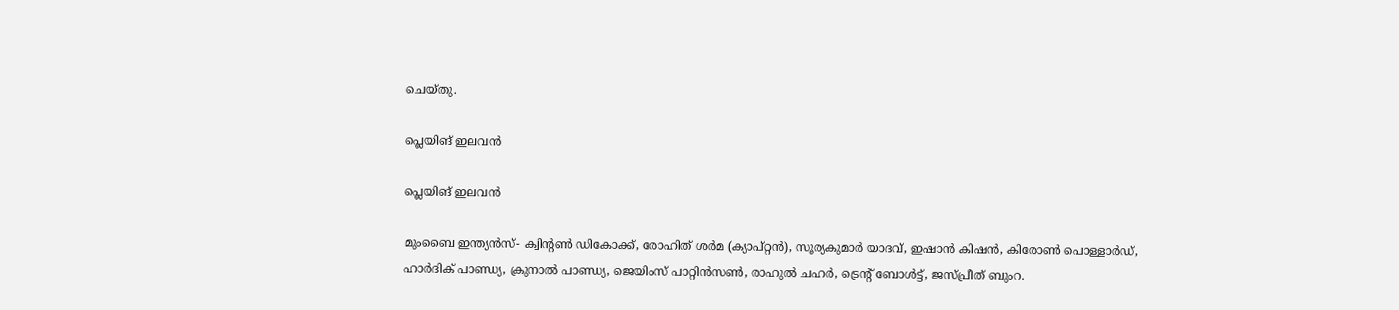ചെയ്തു.

പ്ലെയിങ് ഇലവന്‍

പ്ലെയിങ് ഇലവന്‍

മുംബൈ ഇന്ത്യന്‍സ്- ക്വിന്റണ്‍ ഡികോക്ക്, രോഹിത് ശര്‍മ (ക്യാപ്റ്റന്‍), സൂര്യകുമാര്‍ യാദവ്, ഇഷാന്‍ കിഷന്‍, കിരോണ്‍ പൊള്ളാര്‍ഡ്, ഹാര്‍ദിക് പാണ്ഡ്യ, ക്രുനാല്‍ പാണ്ഡ്യ, ജെയിംസ് പാറ്റിന്‍സണ്‍, രാഹുല്‍ ചഹര്‍, ട്രെന്റ് ബോള്‍ട്ട്, ജസ്പ്രീത് ബുംറ.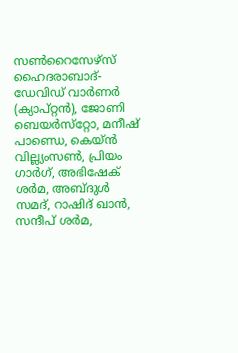സണ്‍റൈസേഴ്‌സ് ഹൈദരാബാദ്- ഡേവിഡ് വാര്‍ണര്‍ (ക്യാപ്റ്റന്‍), ജോണി ബെയര്‍സ്‌റ്റോ, മനീഷ് പാണ്ഡെ, കെയ്ന്‍ വില്ല്യംസണ്‍, പ്രിയം ഗാര്‍ഗ്, അഭിഷേക് ശര്‍മ, അബ്ദുള്‍ സമദ്, റാഷിദ് ഖാന്‍, സന്ദീപ് ശര്‍മ,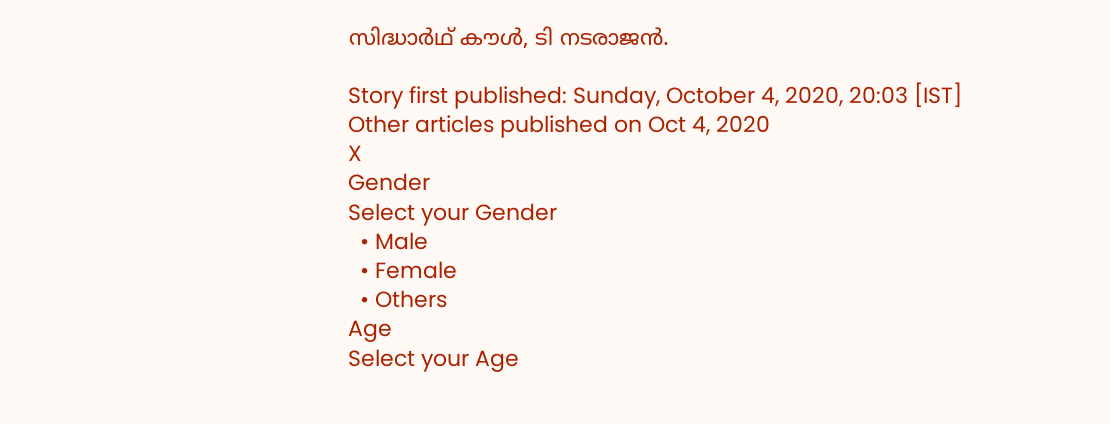സിദ്ധാര്‍ഥ് കൗള്‍, ടി നടരാജന്‍.

Story first published: Sunday, October 4, 2020, 20:03 [IST]
Other articles published on Oct 4, 2020
X
Gender
Select your Gender
  • Male
  • Female
  • Others
Age
Select your Age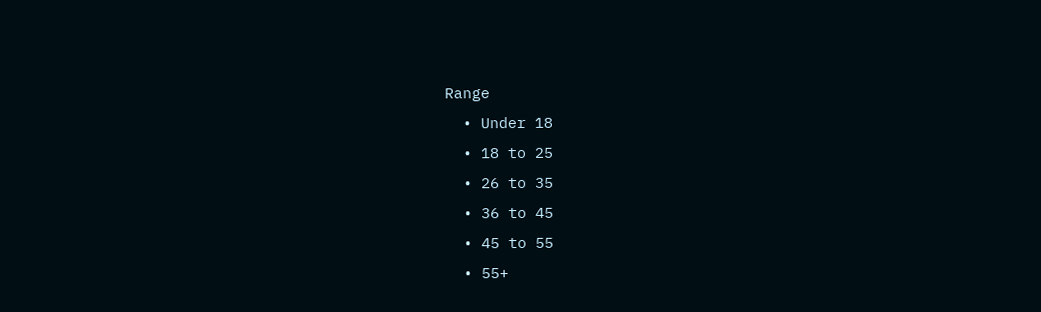Range
  • Under 18
  • 18 to 25
  • 26 to 35
  • 36 to 45
  • 45 to 55
  • 55+